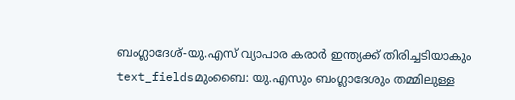ബംഗ്ലാദേശ്-യു.എസ് വ്യാപാര കരാർ ഇന്ത്യക്ക് തിരിച്ചടിയാകും
text_fieldsമുംബൈ: യു.എസും ബംഗ്ലാദേശും തമ്മിലുള്ള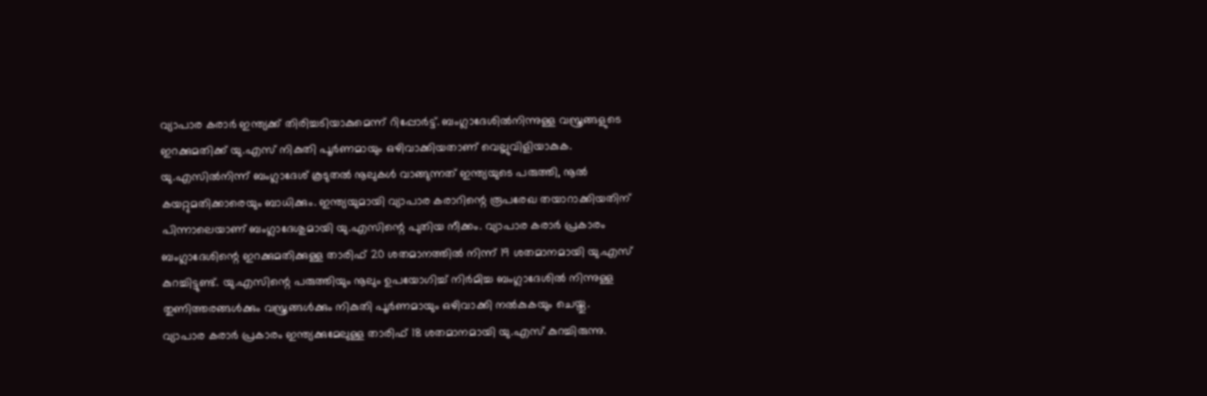വ്യാപാര കരാർ ഇന്ത്യക്ക് തിരിച്ചടിയാകുമെന്ന് റിപ്പോർട്ട്. ബംഗ്ലാദേശിൽനിന്നുള്ള വസ്ത്രങ്ങളുടെ ഇറക്കുമതിക്ക് യു.എസ് നികുതി പൂർണമായും ഒഴിവാക്കിയതാണ് വെല്ലുവിളിയാകുക. യു.എസിൽനിന്ന് ബംഗ്ലാദേശ് കൂടുതൽ നൂലുകൾ വാങ്ങുന്നത് ഇന്ത്യയുടെ പരുത്തി, നൂൽ കയറ്റുമതിക്കാരെയും ബാധിക്കും. ഇന്ത്യയുമായി വ്യാപാര കരാറിന്റെ രൂപരേഖ തയാറാക്കിയതിന് പിന്നാലെയാണ് ബംഗ്ലാദേശുമായി യു.എസിന്റെ പുതിയ നീക്കം. വ്യാപാര കരാർ പ്രകാരം ബംഗ്ലാദേശിന്റെ ഇറക്കുമതിക്കുള്ള താരിഫ് 20 ശതമാനത്തിൽ നിന്ന് 19 ശതമാനമായി യു.എസ് കുറച്ചിട്ടുണ്ട്. യു.എസിന്റെ പരുത്തിയും നൂലും ഉപയോഗിച്ച് നിർമിച്ച ബംഗ്ലാദേശിൽ നിന്നുള്ള തുണിത്തരങ്ങൾക്കും വസ്ത്രങ്ങൾക്കും നികുതി പൂർണമായും ഒഴിവാക്കി നൽകുകയും ചെയ്തു.
വ്യാപാര കരാർ പ്രകാരം ഇന്ത്യക്കുമേലുള്ള താരിഫ് 18 ശതമാനമായി യു.എസ് കുറച്ചിരുന്നു.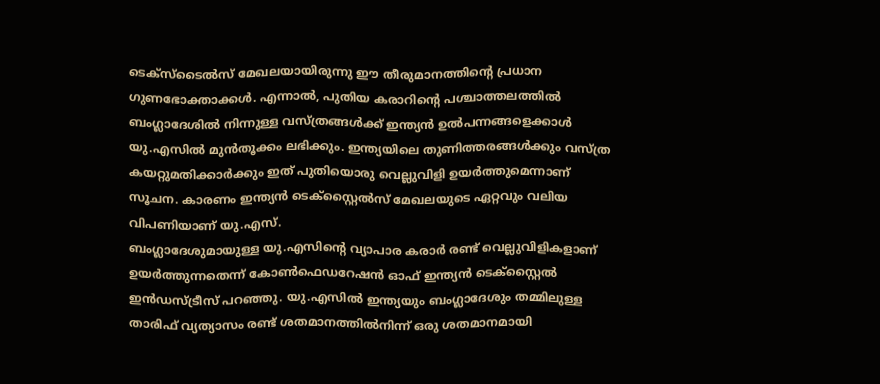ടെക്സ്ടൈൽസ് മേഖലയായിരുന്നു ഈ തീരുമാനത്തിന്റെ പ്രധാന ഗുണഭോക്താക്കൾ. എന്നാൽ, പുതിയ കരാറിന്റെ പശ്ചാത്തലത്തിൽ ബംഗ്ലാദേശിൽ നിന്നുള്ള വസ്ത്രങ്ങൾക്ക് ഇന്ത്യൻ ഉൽപന്നങ്ങളെക്കാൾ യു.എസിൽ മുൻതൂക്കം ലഭിക്കും. ഇന്ത്യയിലെ തുണിത്തരങ്ങൾക്കും വസ്ത്ര കയറ്റുമതിക്കാർക്കും ഇത് പുതിയൊരു വെല്ലുവിളി ഉയർത്തുമെന്നാണ് സൂചന. കാരണം ഇന്ത്യൻ ടെക്സ്റ്റൈൽസ് മേഖലയുടെ ഏറ്റവും വലിയ വിപണിയാണ് യു.എസ്.
ബംഗ്ലാദേശുമായുള്ള യു.എസിന്റെ വ്യാപാര കരാർ രണ്ട് വെല്ലുവിളികളാണ് ഉയർത്തുന്നതെന്ന് കോൺഫെഡറേഷൻ ഓഫ് ഇന്ത്യൻ ടെക്സ്റ്റൈൽ ഇൻഡസ്ട്രീസ് പറഞ്ഞു. യു.എസിൽ ഇന്ത്യയും ബംഗ്ലാദേശും തമ്മിലുള്ള താരിഫ് വ്യത്യാസം രണ്ട് ശതമാനത്തിൽനിന്ന് ഒരു ശതമാനമായി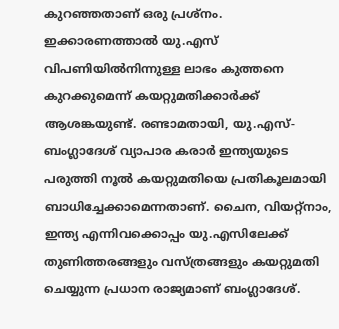കുറഞ്ഞതാണ് ഒരു പ്രശ്നം. ഇക്കാരണത്താൽ യു.എസ് വിപണിയിൽനിന്നുള്ള ലാഭം കുത്തനെ കുറക്കുമെന്ന് കയറ്റുമതിക്കാർക്ക് ആശങ്കയുണ്ട്. രണ്ടാമതായി, യു.എസ്-ബംഗ്ലാദേശ് വ്യാപാര കരാർ ഇന്ത്യയുടെ പരുത്തി നൂൽ കയറ്റുമതിയെ പ്രതികൂലമായി ബാധിച്ചേക്കാമെന്നതാണ്. ചൈന, വിയറ്റ്നാം, ഇന്ത്യ എന്നിവക്കൊപ്പം യു.എസിലേക്ക് തുണിത്തരങ്ങളും വസ്ത്രങ്ങളും കയറ്റുമതി ചെയ്യുന്ന പ്രധാന രാജ്യമാണ് ബംഗ്ലാദേശ്.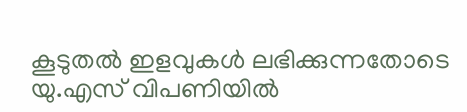കൂടുതൽ ഇളവുകൾ ലഭിക്കുന്നതോടെ യു.എസ് വിപണിയിൽ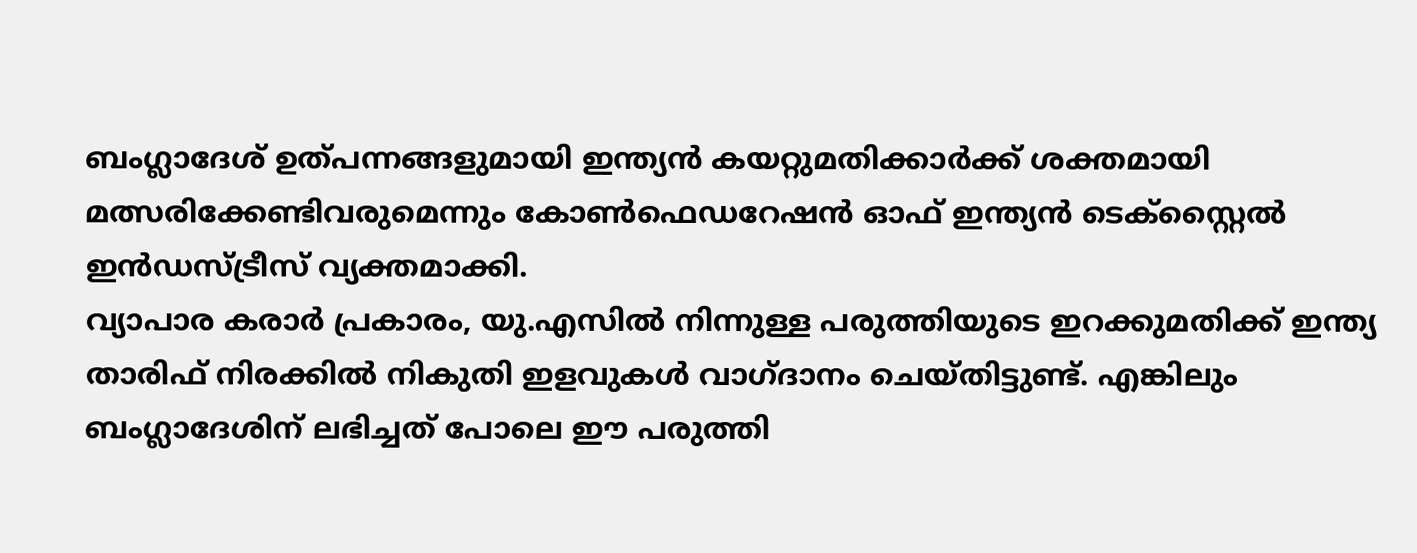ബംഗ്ലാദേശ് ഉത്പന്നങ്ങളുമായി ഇന്ത്യൻ കയറ്റുമതിക്കാർക്ക് ശക്തമായി മത്സരിക്കേണ്ടിവരുമെന്നും കോൺഫെഡറേഷൻ ഓഫ് ഇന്ത്യൻ ടെക്സ്റ്റൈൽ ഇൻഡസ്ട്രീസ് വ്യക്തമാക്കി.
വ്യാപാര കരാർ പ്രകാരം, യു.എസിൽ നിന്നുള്ള പരുത്തിയുടെ ഇറക്കുമതിക്ക് ഇന്ത്യ താരിഫ് നിരക്കിൽ നികുതി ഇളവുകൾ വാഗ്ദാനം ചെയ്തിട്ടുണ്ട്. എങ്കിലും ബംഗ്ലാദേശിന് ലഭിച്ചത് പോലെ ഈ പരുത്തി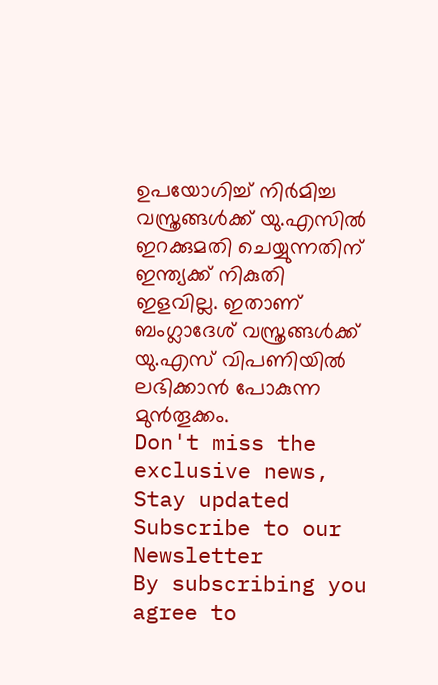ഉപയോഗിച്ച് നിർമിച്ച വസ്ത്രങ്ങൾക്ക് യു.എസിൽ ഇറക്കുമതി ചെയ്യുന്നതിന് ഇന്ത്യക്ക് നികുതി ഇളവില്ല. ഇതാണ് ബംഗ്ലാദേശ് വസ്ത്രങ്ങൾക്ക് യു.എസ് വിപണിയിൽ ലഭിക്കാൻ പോകുന്ന മുൻതൂക്കം.
Don't miss the exclusive news, Stay updated
Subscribe to our Newsletter
By subscribing you agree to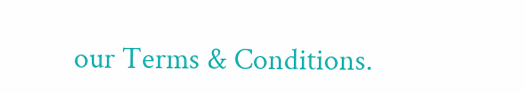our Terms & Conditions.